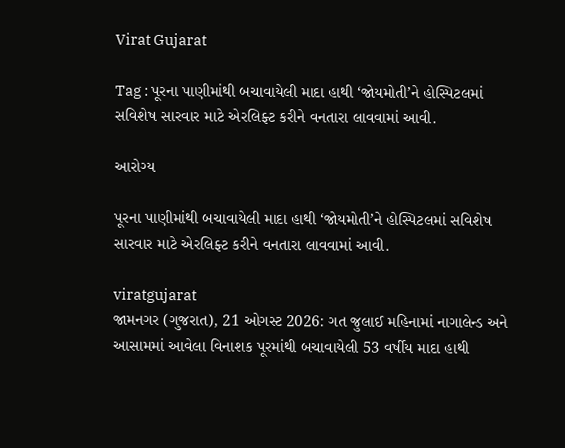Virat Gujarat

Tag : પૂરના પાણીમાંથી બચાવાયેલી માદા હાથી ‘જોયમોતી’ને હોસ્પિટલમાં સવિશેષ સારવાર માટે એરલિફ્ટ કરીને વનતારા લાવવામાં આવી.

આરોગ્ય

પૂરના પાણીમાંથી બચાવાયેલી માદા હાથી ‘જોયમોતી’ને હોસ્પિટલમાં સવિશેષ સારવાર માટે એરલિફ્ટ કરીને વનતારા લાવવામાં આવી.

viratgujarat
જામનગર (ગુજરાત), 21 ઓગસ્ટ 2026: ગત જુલાઈ મહિનામાં નાગાલેન્ડ અને આસામમાં આવેલા વિનાશક પૂરમાંથી બચાવાયેલી 53 વર્ષીય માદા હાથી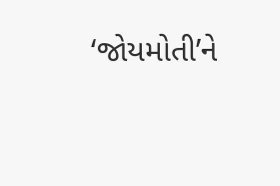‘જોયમોતી’ને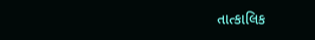તાત્કાલિક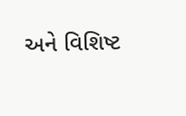અને વિશિષ્ટ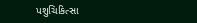પશુચિકિત્સા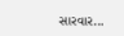સારવાર...